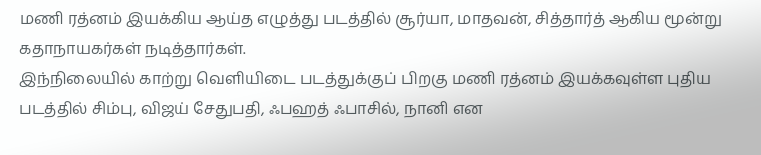மணி ரத்னம் இயக்கிய ஆய்த எழுத்து படத்தில் சூர்யா, மாதவன், சித்தார்த் ஆகிய மூன்று கதாநாயகர்கள் நடித்தார்கள்.
இந்நிலையில் காற்று வெளியிடை படத்துக்குப் பிறகு மணி ரத்னம் இயக்கவுள்ள புதிய படத்தில் சிம்பு, விஜய் சேதுபதி, ஃபஹத் ஃபாசில், நானி என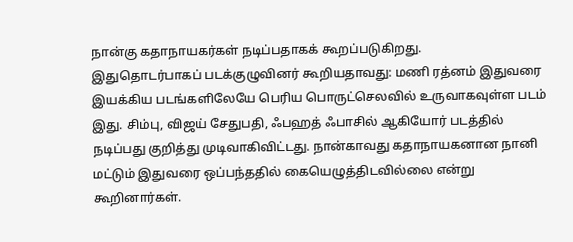நான்கு கதாநாயகர்கள் நடிப்பதாகக் கூறப்படுகிறது.
இதுதொடர்பாகப் படக்குழுவினர் கூறியதாவது: மணி ரத்னம் இதுவரை இயக்கிய படங்களிலேயே பெரிய பொருட்செலவில் உருவாகவுள்ள படம் இது. சிம்பு, விஜய் சேதுபதி, ஃபஹத் ஃபாசில் ஆகியோர் படத்தில் நடிப்பது குறித்து முடிவாகிவிட்டது. நான்காவது கதாநாயகனான நானி மட்டும் இதுவரை ஒப்பந்ததில் கையெழுத்திடவில்லை என்று கூறினார்கள்.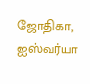ஜோதிகா, ஐஸ்வர்யா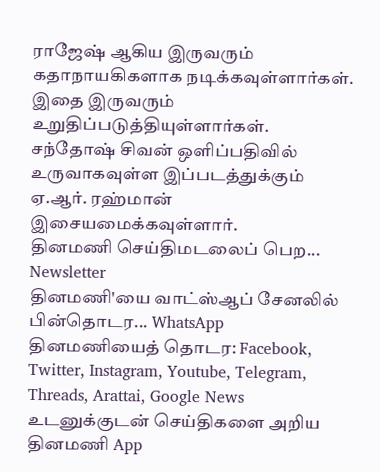ராஜேஷ் ஆகிய இருவரும் கதாநாயகிகளாக நடிக்கவுள்ளார்கள். இதை இருவரும் உறுதிப்படுத்தியுள்ளார்கள்.
சந்தோஷ் சிவன் ஒளிப்பதிவில் உருவாகவுள்ள இப்படத்துக்கும் ஏ.ஆர். ரஹ்மான் இசையமைக்கவுள்ளார்.
தினமணி செய்திமடலைப் பெற... Newsletter
தினமணி'யை வாட்ஸ்ஆப் சேனலில் பின்தொடர... WhatsApp
தினமணியைத் தொடர: Facebook, Twitter, Instagram, Youtube, Telegram, Threads, Arattai, Google News
உடனுக்குடன் செய்திகளை அறிய தினமணி App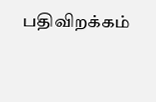பதிவிறக்கம்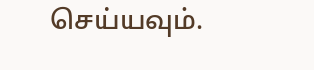செய்யவும்.